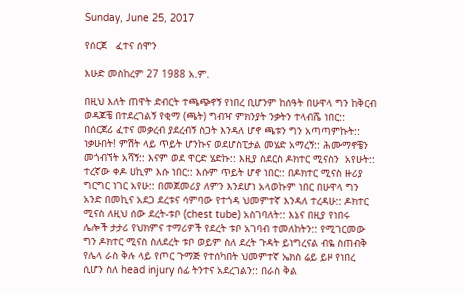Sunday, June 25, 2017

የሰርጀ   ፈተና ሰሞን

እሁድ መስከረም 27 1988 አ.ም.

በዚህ እለት ጠዋት ድብርት ተጫጭኖኝ የነበረ ቢሆንም ከሰዓት በሁዋላ ግን ከቅርብ ወዳጆቼ በተደረገልኝ የቂማ (ጫት) ግብዣ ምክንያት ንቃትን ተላብሼ ነበር:: በሰርጀሪ ፈተና መቃረብ ያደረብኝ ስጋት እንዳለ ሆኖ ጫቱን ግን አጣጣምኩት:: ነቃሁበት! ምሽት ላይ ጥይት ሆንኩና ወደሆስፒታል መሄድ አማረኝ:: ሕሙማኖቼን መጎብኘት አሻኝ:: እናም ወደ ዋርድ ሄድኩ:: እዚያ ስደርስ ዶክተር ሚናስን  አየሁት:: ተረኛው ቀዶ ሀኪም እሱ ነበር:: እሱም ጥይት ሆኖ ነበር:: በዶክተር ሚናስ ዙሪያ ግርግር ነገር አየሁ:: በመጀመሪያ ለምን እንደሆነ አላወኩም ነበር በሁዋላ ግን አንድ በመኪና አደጋ ደረቱና ሳምባው የተጎዳ ህመምተኛ እንዳለ ተረዳሁ:: ዶክተር ሚናስ ለዚህ ሰው ደረት-ቱቦ (chest tube) አስገባለት:: እኔና በዚያ የነበሩ ሌሎች ታታሪ የህክምና ተማሪዎች የደረት ቱቦ አገባብ ተመለከትን:: የሚገርመው ግን ዶክተር ሚናስ ስለደረት ቱቦ ወይም ስለ ደረት ጉዳት ይነግረናል ብዬ ስጠብቅ የሌላ ራስ ቅሉ ላይ የጦር ጉማጅ የተሰካበት ህመምተኛ ኤክስ ሬይ ይዞ የነበረ ሲሆን ስለ head injury ሰፊ ትንተና አደረገልን:: በራስ ቅል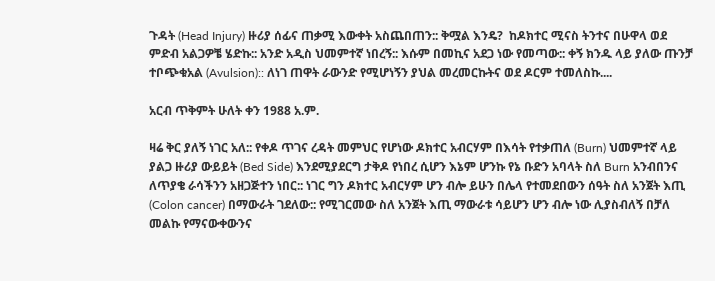ጉዳት (Head Injury) ዙሪያ ሰፊና ጠቃሚ እውቀት አስጨበጠን:: ቅሟል እንዴ?  ከዶክተር ሚናስ ትንተና በሁዋላ ወደ ምድብ አልጋዎቼ ሄድኩ:: አንድ አዲስ ህመምተኛ ነበረኝ:: እሱም በመኪና አደጋ ነው የመጣው:: ቀኝ ክንዱ ላይ ያለው ጡንቻ ተቦጭቁአል (Avulsion):: ለነገ ጠዋት ራውንድ የሚሆነኝን ያህል መረመርኩትና ወደ ዶርም ተመለስኩ....

አርብ ጥቅምት ሁለት ቀን 1988 አ.ም.

ዛሬ ቅር ያለኝ ነገር አለ:: የቀዶ ጥገና ረዳት መምህር የሆነው ዶክተር አብርሃም በእሳት የተቃጠለ (Burn) ህመምተኛ ላይ ያልጋ ዙሪያ ውይይት (Bed Side) እንደሚያደርግ ታቅዶ የነበረ ሲሆን እኔም ሆንኩ የኔ ቡድን አባላት ስለ Burn አንብበንና ለጥያቄ ራሳችንን አዘጋጅተን ነበር:: ነገር ግን ዶክተር አብርሃም ሆን ብሎ ይሁን በሌላ የተመደበውን ሰዓት ስለ አንጀት እጢ (Colon cancer) በማውራት ገደለው:: የሚገርመው ስለ አንጀት እጢ ማውራቱ ሳይሆን ሆን ብሎ ነው ሊያስብለኝ በቻለ መልኩ የማናውቀውንና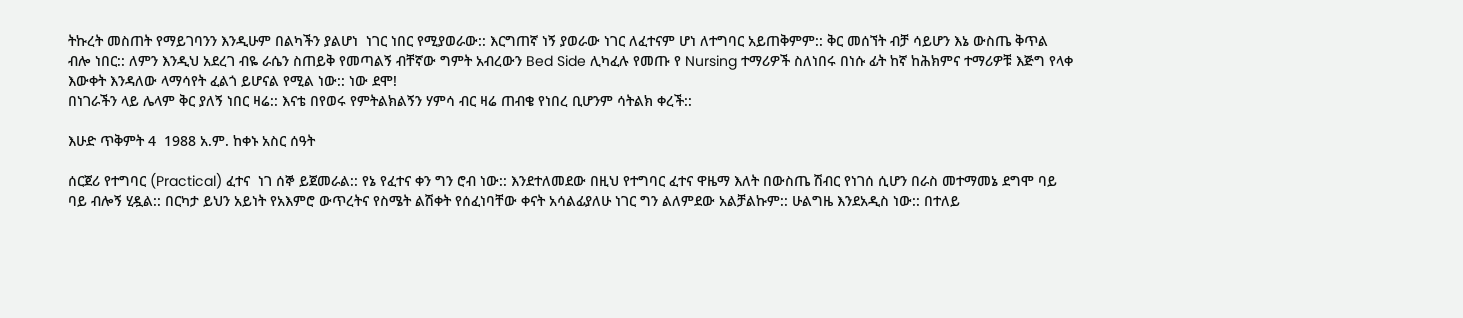ትኩረት መስጠት የማይገባንን እንዲሁም በልካችን ያልሆነ  ነገር ነበር የሚያወራው:: እርግጠኛ ነኝ ያወራው ነገር ለፈተናም ሆነ ለተግባር አይጠቅምም:: ቅር መሰኘት ብቻ ሳይሆን እኔ ውስጤ ቅጥል ብሎ ነበር:: ለምን እንዲህ አደረገ ብዬ ራሴን ስጠይቅ የመጣልኝ ብቸኛው ግምት አብረውን Bed Side ሊካፈሉ የመጡ የ Nursing ተማሪዎች ስለነበሩ በነሱ ፊት ከኛ ከሕክምና ተማሪዎቹ እጅግ የላቀ እውቀት እንዳለው ላማሳየት ፈልጎ ይሆናል የሚል ነው:: ነው ደሞ!
በነገራችን ላይ ሌላም ቅር ያለኝ ነበር ዛሬ:: እናቴ በየወሩ የምትልክልኝን ሃምሳ ብር ዛሬ ጠብቄ የነበረ ቢሆንም ሳትልክ ቀረች::

እሁድ ጥቅምት 4  1988 አ.ም. ከቀኑ አስር ሰዓት

ሰርጀሪ የተግባር (Practical) ፈተና  ነገ ሰኞ ይጀመራል:: የኔ የፈተና ቀን ግን ሮብ ነው:: እንደተለመደው በዚህ የተግባር ፈተና ዋዜማ እለት በውስጤ ሽብር የነገሰ ሲሆን በራስ መተማመኔ ደግሞ ባይ ባይ ብሎኝ ሂዷል:: በርካታ ይህን አይነት የአእምሮ ውጥረትና የስሜት ልሽቀት የሰፈነባቸው ቀናት አሳልፊያለሁ ነገር ግን ልለምደው አልቻልኩም:: ሁልግዜ እንደአዲስ ነው:: በተለይ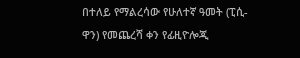በተለይ የማልረሳው የሁለተኛ ዓመት (ፒሲ-ዋን) የመጨረሻ ቀን የፊዚዮሎጂ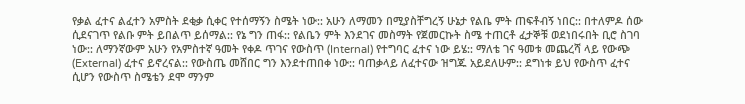የቃል ፈተና ልፈተን አምስት ደቂቃ ሲቀር የተሰማኝን ስሜት ነው:: አሁን ለማመን በሚያስቸግረኝ ሁኔታ የልቤ ምት ጠፍቶብኝ ነበር:: በተለምዶ ሰው ሲደናገጥ የልቡ ምት ይበልጥ ይሰማል:: የኔ ግን ጠፋ:: የልቤን ምት እንደገና መስማት የጀመርኩት ስሜ ተጠርቶ ፈታኞቹ ወደነበሩበት ቢሮ ስገባ ነው:: ለማንኛውም አሁን የአምስተኛ ዓመት የቀዶ ጥገና የውስጥ (Internal) የተግባር ፈተና ነው ይሄ:: ማለቴ ገና ዓመቱ መጨረሻ ላይ የውጭ (External) ፈተና ይኖረናል:: የውስጤ መሸበር ግን እንደተጠበቀ ነው:: ባጠቃላይ ለፈተናው ዝግጁ አይደለሁም:: ደግነቱ ይህ የውስጥ ፈተና ሲሆን የውስጥ ስሜቴን ደሞ ማንም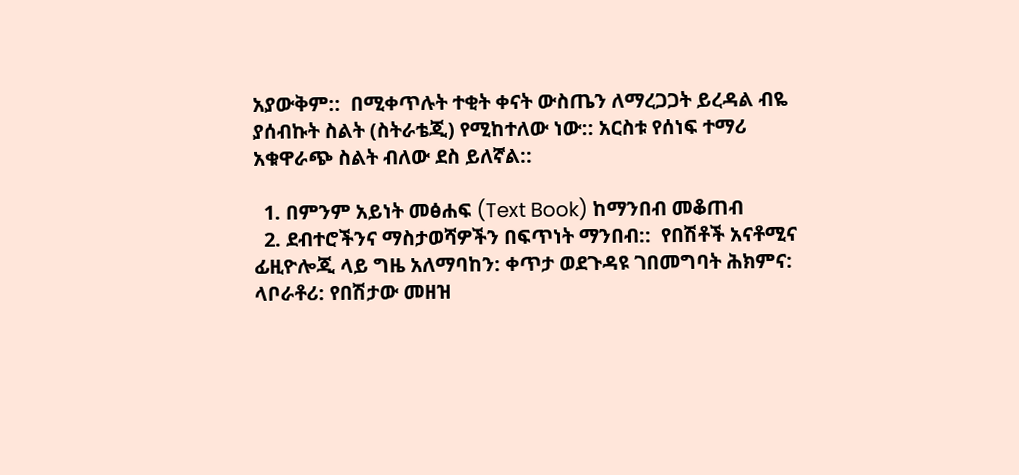አያውቅም::  በሚቀጥሉት ተቂት ቀናት ውስጤን ለማረጋጋት ይረዳል ብዬ ያሰብኩት ስልት (ስትራቴጂ) የሚከተለው ነው:: አርስቱ የሰነፍ ተማሪ አቁዋራጭ ስልት ብለው ደስ ይለኛል::

  1. በምንም አይነት መፅሐፍ (Text Book) ከማንበብ መቆጠብ
  2. ደብተሮችንና ማስታወሻዎችን በፍጥነት ማንበብ::  የበሽቶች አናቶሚና ፊዚዮሎጂ ላይ ግዜ አለማባከን: ቀጥታ ወደጉዳዩ ገበመግባት ሕክምና: ላቦራቶሪ: የበሽታው መዘዝ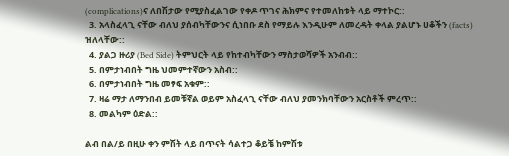(complications)ና ለበሽታው የሚያስፈልገው የቀዶ ጥገና ሕክምና የተመለከቱት ላይ ማተኮር::
  3. አላስፈላጊ ናቸው ብለህ ያሰብካቸውንና ሲነበቡ ደስ የማይሉ እንዲሁም ለመረዳት ቀላል ያልሆኑ ሀቆችን (facts) ዝለላቸው::
  4. ያልጋ ዙሪያ (Bed Side) ትምህርት ላይ የከተብካቸውን ማስታወሻዎች አንብብ::
  5. በምታነብበት ግዜ ህመምተኛውን አስብ::
  6. በምታነብበት ግዜ መፃፍ አቁም::
  7. ዛሬ ማታ ለማንበብ ይመቹኛል ወይም አስፈላጊ ናቸው ብለህ ያመንክባቸውን አርስቶች ምረጥ::
  8. መልካም ዕድል::

ልብ በል/ይ በዚሁ ቀን ምሽት ላይ በጥናት ሳልተጋ ቆይቼ ከምሽቱ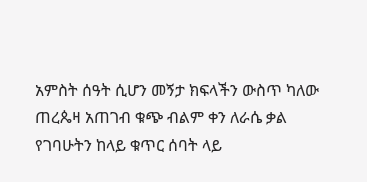አምስት ሰዓት ሲሆን መኝታ ክፍላችን ውስጥ ካለው ጠረጴዛ አጠገብ ቁጭ ብልም ቀን ለራሴ ቃል የገባሁትን ከላይ ቁጥር ሰባት ላይ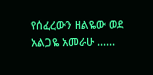የሰፈረውን ዘልዬው ወደ አልጋዬ አመራሁ ......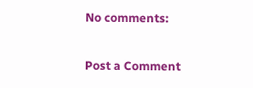No comments:

Post a Comment